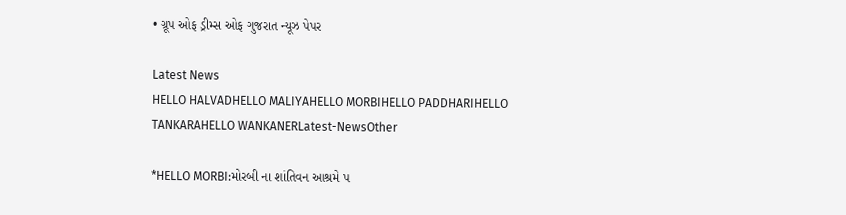• ગ્રૂપ ઓફ ડ્રીમ્સ ઓફ ગુજરાત ન્યૂઝ પેપર

Latest News
HELLO HALVADHELLO MALIYAHELLO MORBIHELLO PADDHARIHELLO TANKARAHELLO WANKANERLatest-NewsOther

*HELLO MORBI:મોરબી ના શાંતિવન આશ્રમે પ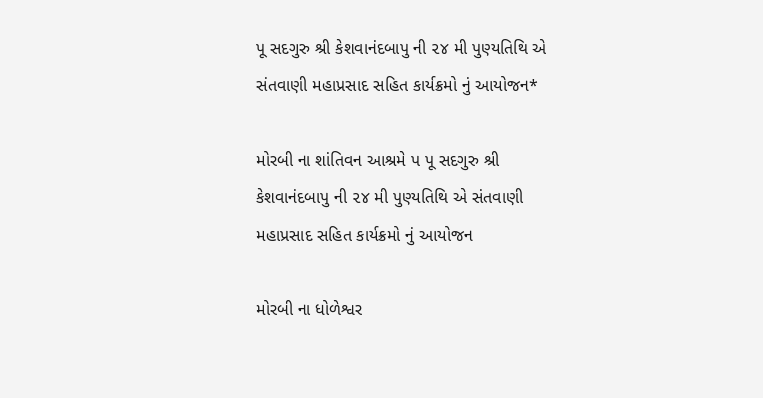પૂ સદગુરુ શ્રી કેશવાનંદબાપુ ની ૨૪ મી પુણ્યતિથિ એ સંતવાણી મહાપ્રસાદ સહિત કાર્યક્રમો નું આયોજન*

મોરબી ના શાંતિવન આશ્રમે પ પૂ સદગુરુ શ્રી કેશવાનંદબાપુ ની ૨૪ મી પુણ્યતિથિ એ સંતવાણી મહાપ્રસાદ સહિત કાર્યક્રમો નું આયોજન

મોરબી ના ધોળેશ્વર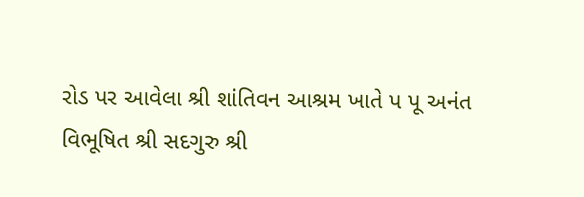રોડ પર આવેલા શ્રી શાંતિવન આશ્રમ ખાતે પ પૂ અનંત વિભૂષિત શ્રી સદગુરુ શ્રી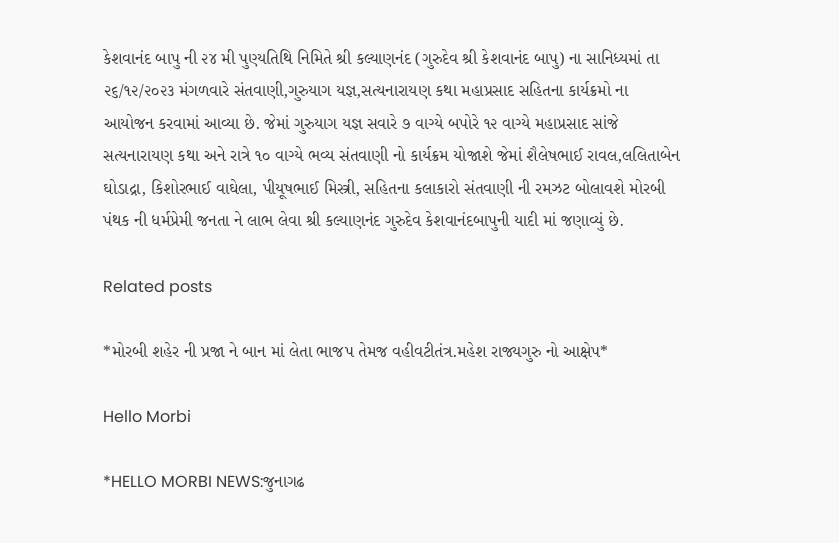કેશવાનંદ બાપુ ની ૨૪ મી પુણ્યતિથિ નિમિતે શ્રી કલ્યાણનંદ (ગુરુદેવ શ્રી કેશવાનંદ બાપુ) ના સાનિધ્યમાં તા ૨૬/૧૨/૨૦૨૩ મંગળવારે સંતવાણી,ગુરુયાગ યજ્ઞ,સત્યનારાયણ કથા મહાપ્રસાદ સહિતના કાર્યક્રમો ના આયોજન કરવામાં આવ્યા છે. જેમાં ગુરુયાગ યજ્ઞ સવારે ૭ વાગ્યે બપોરે ૧૨ વાગ્યે મહાપ્રસાદ સાંજે સત્યનારાયણ કથા અને રાત્રે ૧૦ વાગ્યે ભવ્ય સંતવાણી નો કાર્યક્રમ યોજાશે જેમાં શૈલેષભાઈ રાવલ,લલિતાબેન ઘોડાદ્રા, કિશોરભાઈ વાઘેલા, પીયૂષભાઈ મિસ્ત્રી, સહિતના કલાકારો સંતવાણી ની રમઝટ બોલાવશે મોરબી પંથક ની ધર્મપ્રેમી જનતા ને લાભ લેવા શ્રી કલ્યાણનંદ ગુરુદેવ કેશવાનંદબાપુની યાદી માં જણાવ્યું છે.

Related posts

*મોરબી શહેર ની પ્રજા ને બાન માં લેતા ભાજપ તેમજ વહીવટીતંત્ર.મહેશ રાજ્યગુરુ નો આક્ષેપ*

Hello Morbi

*HELLO MORBI NEWS:જુનાગઢ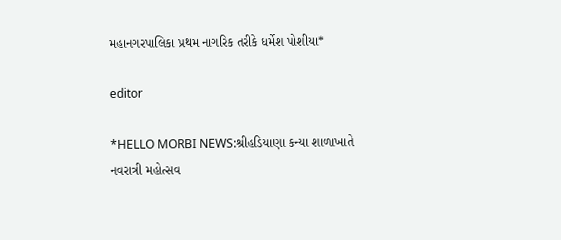મહાનગરપાલિકા પ્રથમ નાગરિક તરીકે ધર્મેશ પોશીયા*

editor

*HELLO MORBI NEWS:શ્રીહડિયાણા કન્યા શાળાખાતે નવરાત્રી મહોત્સવ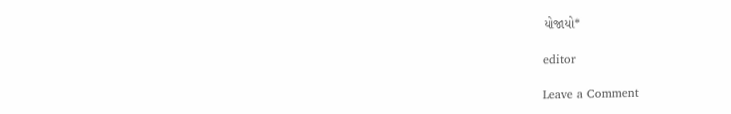યોજાયો*

editor

Leave a Comment